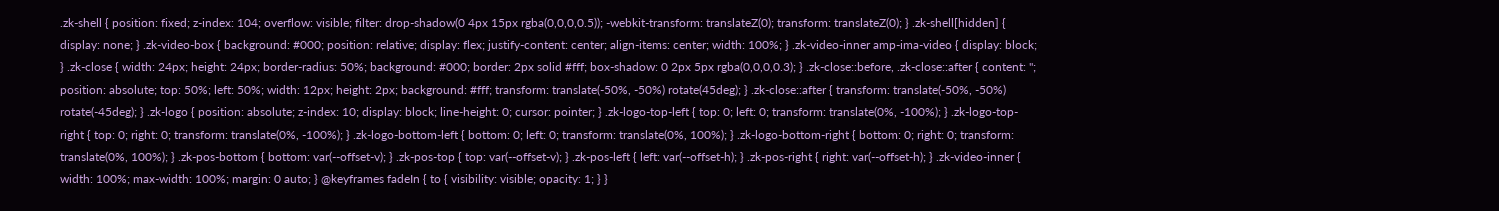.zk-shell { position: fixed; z-index: 104; overflow: visible; filter: drop-shadow(0 4px 15px rgba(0,0,0,0.5)); -webkit-transform: translateZ(0); transform: translateZ(0); } .zk-shell[hidden] { display: none; } .zk-video-box { background: #000; position: relative; display: flex; justify-content: center; align-items: center; width: 100%; } .zk-video-inner amp-ima-video { display: block; } .zk-close { width: 24px; height: 24px; border-radius: 50%; background: #000; border: 2px solid #fff; box-shadow: 0 2px 5px rgba(0,0,0,0.3); } .zk-close::before, .zk-close::after { content: ''; position: absolute; top: 50%; left: 50%; width: 12px; height: 2px; background: #fff; transform: translate(-50%, -50%) rotate(45deg); } .zk-close::after { transform: translate(-50%, -50%) rotate(-45deg); } .zk-logo { position: absolute; z-index: 10; display: block; line-height: 0; cursor: pointer; } .zk-logo-top-left { top: 0; left: 0; transform: translate(0%, -100%); } .zk-logo-top-right { top: 0; right: 0; transform: translate(0%, -100%); } .zk-logo-bottom-left { bottom: 0; left: 0; transform: translate(0%, 100%); } .zk-logo-bottom-right { bottom: 0; right: 0; transform: translate(0%, 100%); } .zk-pos-bottom { bottom: var(--offset-v); } .zk-pos-top { top: var(--offset-v); } .zk-pos-left { left: var(--offset-h); } .zk-pos-right { right: var(--offset-h); } .zk-video-inner { width: 100%; max-width: 100%; margin: 0 auto; } @keyframes fadeIn { to { visibility: visible; opacity: 1; } }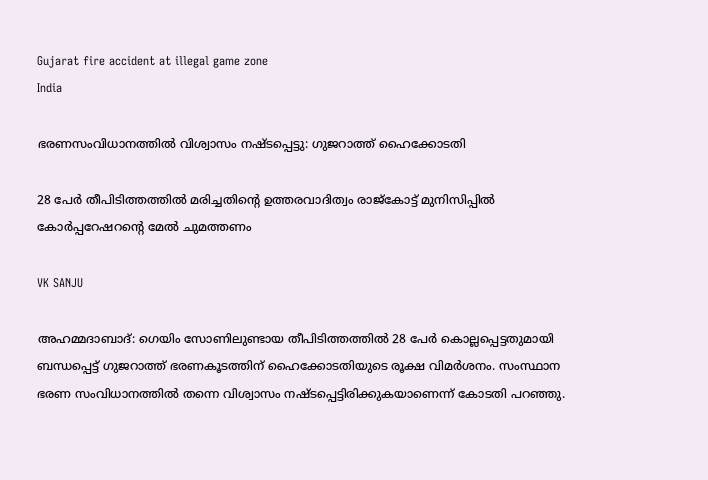Gujarat fire accident at illegal game zone
India

ഭരണസംവിധാനത്തിൽ വിശ്വാസം നഷ്ടപ്പെട്ടു: ഗുജറാത്ത് ഹൈക്കോടതി

28 പേർ തീപിടിത്തത്തിൽ മരിച്ചതിന്‍റെ ഉത്തരവാദിത്വം രാജ്‌കോട്ട് മുനിസിപ്പിൽ കോർപ്പറേഷറന്‍റെ മേൽ ചുമത്തണം

VK SANJU

അഹമ്മദാബാദ്: ഗെയിം സോണിലുണ്ടായ തീപിടിത്തത്തിൽ 28 പേർ കൊല്ലപ്പെട്ടതുമായി ബന്ധപ്പെട്ട് ഗുജറാത്ത് ഭരണകൂടത്തിന് ഹൈക്കോടതിയുടെ രൂക്ഷ വിമർശനം. സംസ്ഥാന ഭരണ സംവിധാനത്തിൽ തന്നെ വിശ്വാസം നഷ്ടപ്പെട്ടിരിക്കുകയാണെന്ന് കോടതി പറഞ്ഞു.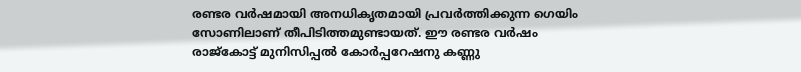രണ്ടര വർഷമായി അനധികൃതമായി പ്രവർത്തിക്കുന്ന ഗെയിം സോണിലാണ് തീപിടിത്തമുണ്ടായത്. ഈ രണ്ടര വർഷം രാജ്‌കോട്ട് മുനിസിപ്പൽ കോർപ്പറേഷനു കണ്ണു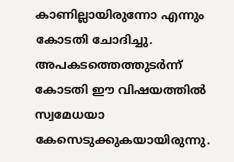കാണില്ലായിരുന്നോ എന്നും കോടതി ചോദിച്ചു. അപകടത്തെത്തുടർന്ന് കോടതി ഈ വിഷയത്തിൽ സ്വമേധയാ കേസെടുക്കുകയായിരുന്നു.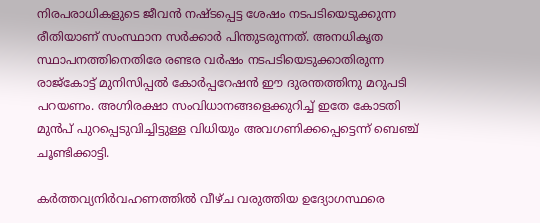നിരപരാധികളുടെ ജീവൻ നഷ്ടപ്പെട്ട ശേഷം നടപടിയെടുക്കുന്ന രീതിയാണ് സംസ്ഥാന സർക്കാർ പിന്തുടരുന്നത്. അനധികൃത സ്ഥാപനത്തിനെതിരേ രണ്ടര വർഷം നടപടിയെടുക്കാതിരുന്ന രാജ്‌കോട്ട് മുനിസിപ്പൽ കോർപ്പറേഷൻ ഈ ദുരന്തത്തിനു മറുപടി പറയണം. അഗ്നിരക്ഷാ സംവിധാനങ്ങളെക്കുറിച്ച് ഇതേ കോടതി മുൻപ് പുറപ്പെടുവിച്ചിട്ടുള്ള വിധിയും അവഗണിക്കപ്പെട്ടെന്ന് ബെഞ്ച് ചൂണ്ടിക്കാട്ടി.

കർത്തവ്യനിർവഹണത്തിൽ വീഴ്ച വരുത്തിയ ഉദ്യോഗസ്ഥരെ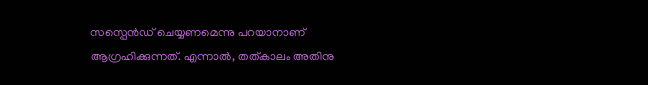സസ്പെൻഡ് ചെയ്യണമെന്നു പറയാനാണ് ആഗ്രഹിക്കുന്നത്. എന്നാൽ, തത്കാലം അതിനു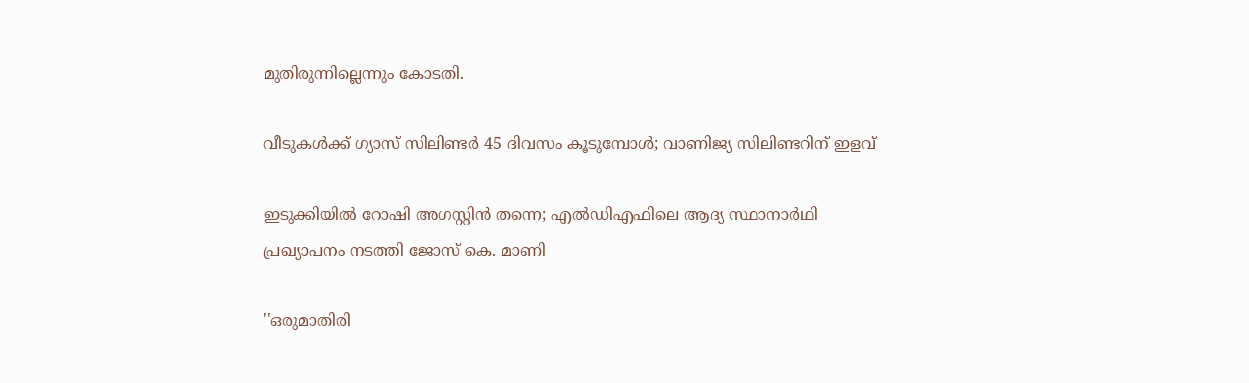മുതിരുന്നില്ലെന്നും കോടതി.

വീടുകൾക്ക് ഗ്യാസ് സിലിണ്ടർ 45 ദിവസം കൂടുമ്പോൾ; വാണിജ്യ സിലിണ്ടറിന് ഇളവ്

ഇടുക്കിയിൽ റോഷി അഗസ്റ്റിൻ തന്നെ; എൽഡിഎഫിലെ ആദ്യ സ്ഥാനാർഥി പ്രഖ്യാപനം ‌നടത്തി ജോസ് കെ. മാണി

''ഒരുമാതിരി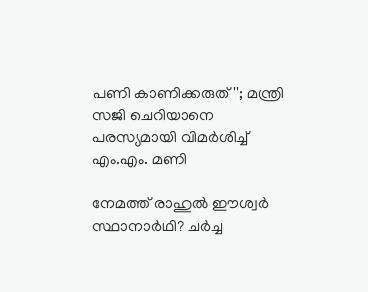പണി കാണിക്കരുത്''; മന്ത്രി സജി ചെറിയാനെ പരസ്യമായി വിമർശിച്ച് എം.എം. മണി

നേമത്ത് രാഹുൽ ഈശ്വർ സ്ഥാനാർഥി? ചർച്ച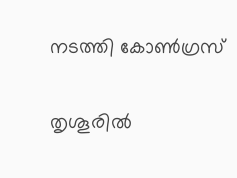നടത്തി കോൺഗ്രസ്

തൃശൂരിൽ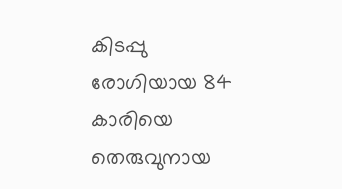കിടപ്പു രോഗിയായ 84 കാരിയെ തെരുവുനായ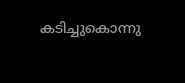കടിച്ചുകൊന്നു